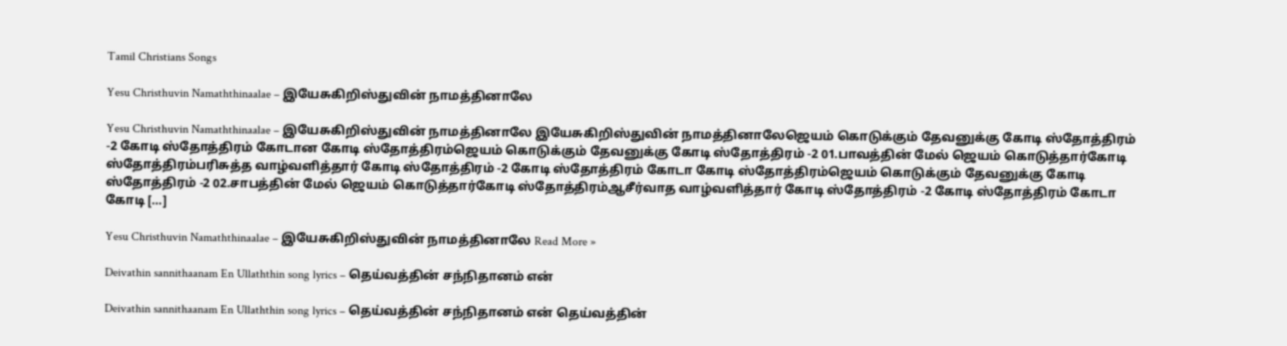Tamil Christians Songs

Yesu Christhuvin Namaththinaalae – இயேசுகிறிஸ்துவின் நாமத்தினாலே

Yesu Christhuvin Namaththinaalae – இயேசுகிறிஸ்துவின் நாமத்தினாலே இயேசுகிறிஸ்துவின் நாமத்தினாலேஜெயம் கொடுக்கும் தேவனுக்கு கோடி ஸ்தோத்திரம் -2 கோடி ஸ்தோத்திரம் கோடான கோடி ஸ்தோத்திரம்ஜெயம் கொடுக்கும் தேவனுக்கு கோடி ஸ்தோத்திரம் -2 01.பாவத்தின் மேல் ஜெயம் கொடுத்தார்கோடி ஸ்தோத்திரம்பரிசுத்த வாழ்வளித்தார் கோடி ஸ்தோத்திரம் -2 கோடி ஸ்தோத்திரம் கோடா கோடி ஸ்தோத்திரம்ஜெயம் கொடுக்கும் தேவனுக்கு கோடி ஸ்தோத்திரம் -2 02.சாபத்தின் மேல் ஜெயம் கொடுத்தார்கோடி ஸ்தோத்திரம்ஆசீர்வாத வாழ்வளித்தார் கோடி ஸ்தோத்திரம் -2 கோடி ஸ்தோத்திரம் கோடா கோடி […]

Yesu Christhuvin Namaththinaalae – இயேசுகிறிஸ்துவின் நாமத்தினாலே Read More »

Deivathin sannithaanam En Ullaththin song lyrics – தெய்வத்தின் சந்நிதானம் என்

Deivathin sannithaanam En Ullaththin song lyrics – தெய்வத்தின் சந்நிதானம் என் தெய்வத்தின்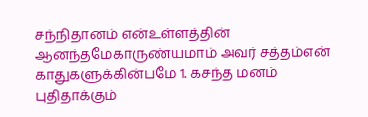சந்நிதானம் என்உள்ளத்தின் ஆனந்தமேகாருண்யமாம் அவர் சத்தம்என் காதுகளுக்கின்பமே 1. கசந்த‌ மனம் புதிதாக்கும்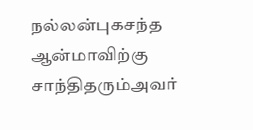நல்லன்புகசந்த‌ ஆன்மாவிற்கு சாந்திதரும்அவர்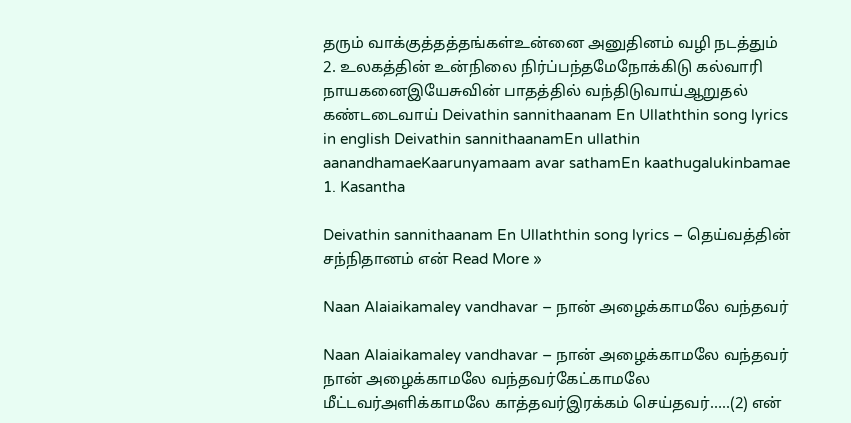தரும் வாக்குத்தத்தங்கள்உன்னை அனுதினம் வழி நடத்தும் 2. உலகத்தின் உன்நிலை நிர்ப்பந்தமேநோக்கிடு கல்வாரி நாயகனைஇயேசுவின் பாதத்தில் வந்திடுவாய்ஆறுதல் கண்டடைவாய் Deivathin sannithaanam En Ullaththin song lyrics in english Deivathin sannithaanamEn ullathin aanandhamaeKaarunyamaam avar sathamEn kaathugalukinbamae 1. Kasantha

Deivathin sannithaanam En Ullaththin song lyrics – தெய்வத்தின் சந்நிதானம் என் Read More »

Naan Alaiaikamaley vandhavar – நான் அழைக்காமலே வந்தவர்

Naan Alaiaikamaley vandhavar – நான் அழைக்காமலே வந்தவர் நான் அழைக்காமலே வந்தவர்கேட்காமலே மீட்டவர்அளிக்காமலே காத்தவர்இரக்கம் செய்தவர்…..(2) என்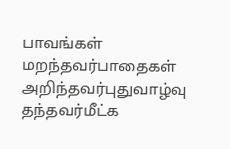பாவங்கள் மறந்தவர்பாதைகள் அறிந்தவர்புதுவாழ்வு தந்தவர்மீட்க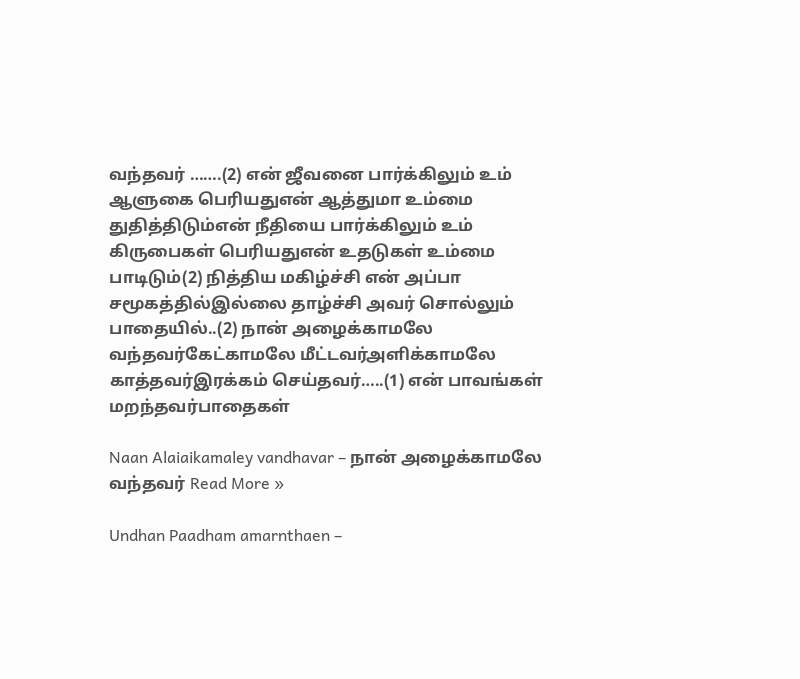வந்தவர் …….(2) என் ஜீவனை பார்க்கிலும் உம் ஆளுகை பெரியதுஎன் ஆத்துமா உம்மை துதித்திடும்என் நீதியை பார்க்கிலும் உம் கிருபைகள் பெரியதுஎன் உதடுகள் உம்மை பாடிடும்(2) நித்திய மகிழ்ச்சி என் அப்பா சமூகத்தில்இல்லை தாழ்ச்சி அவர் சொல்லும் பாதையில்..(2) நான் அழைக்காமலே வந்தவர்கேட்காமலே மீட்டவர்அளிக்காமலே காத்தவர்இரக்கம் செய்தவர்…..(1) என் பாவங்கள் மறந்தவர்பாதைகள்

Naan Alaiaikamaley vandhavar – நான் அழைக்காமலே வந்தவர் Read More »

Undhan Paadham amarnthaen –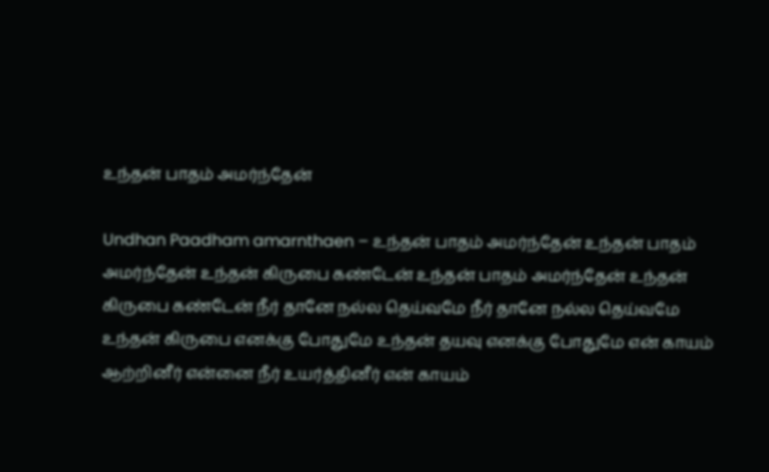உந்தன் பாதம் அமர்ந்தேன்

Undhan Paadham amarnthaen – உந்தன் பாதம் அமர்ந்தேன் உந்தன் பாதம் அமர்ந்தேன் உந்தன் கிருபை கண்டேன் உந்தன் பாதம் அமர்ந்தேன் உந்தன் கிருபை கண்டேன் நீர் தானே நல்ல தெய்வமே நீர் தானே நல்ல தெய்வமே உந்தன் கிருபை எனக்கு போதுமே உந்தன் தயவு எனக்கு போதுமே என் காயம் ஆற்றினீர் என்னை நீர் உயர்த்தினீர் என் காயம்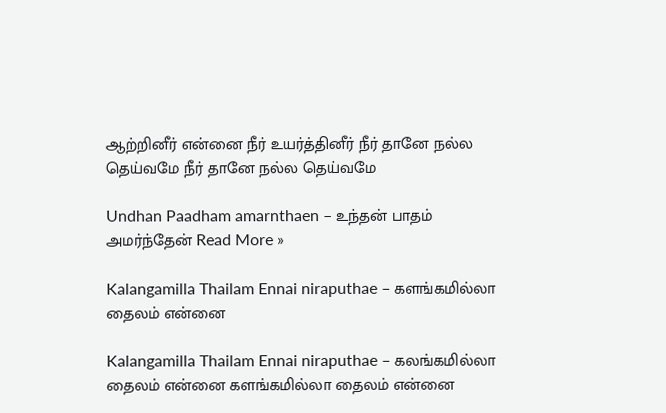ஆற்றினீர் என்னை நீர் உயர்த்தினீர் நீர் தானே நல்ல தெய்வமே நீர் தானே நல்ல தெய்வமே

Undhan Paadham amarnthaen – உந்தன் பாதம் அமர்ந்தேன் Read More »

Kalangamilla Thailam Ennai niraputhae – களங்கமில்லா தைலம் என்னை

Kalangamilla Thailam Ennai niraputhae – கலங்கமில்லா தைலம் என்னை களங்கமில்லா தைலம் என்னை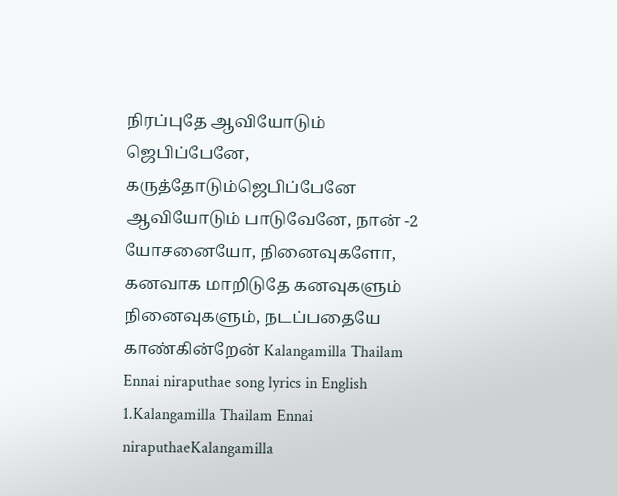நிரப்புதே ஆவியோடும் ஜெபிப்பேனே, கருத்தோடும்ஜெபிப்பேனே ஆவியோடும் பாடுவேனே, நான் -2 யோசனையோ, நினைவுகளோ, கனவாக மாறிடுதே கனவுகளும் நினைவுகளும், நடப்பதையே காண்கின்றேன் Kalangamilla Thailam Ennai niraputhae song lyrics in English 1.Kalangamilla Thailam Ennai niraputhaeKalangamilla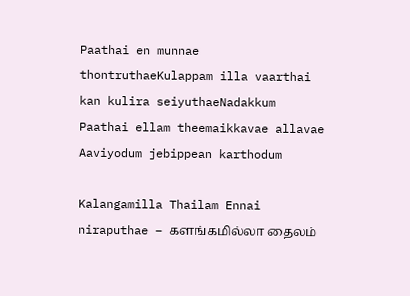Paathai en munnae thontruthaeKulappam illa vaarthai kan kulira seiyuthaeNadakkum Paathai ellam theemaikkavae allavae Aaviyodum jebippean karthodum

Kalangamilla Thailam Ennai niraputhae – களங்கமில்லா தைலம்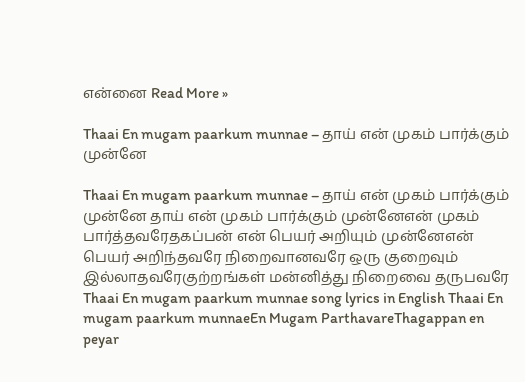என்னை Read More »

Thaai En mugam paarkum munnae – தாய் என் முகம் பார்க்கும் முன்னே

Thaai En mugam paarkum munnae – தாய் என் முகம் பார்க்கும் முன்னே தாய் என் முகம் பார்க்கும் முன்னேஎன் முகம் பார்த்தவரேதகப்பன் என் பெயர் அறியும் முன்னேஎன் பெயர் அறிந்தவரே நிறைவானவரே ஒரு குறைவும் இல்லாதவரேகுற்றங்கள் மன்னித்து நிறைவை தருபவரே Thaai En mugam paarkum munnae song lyrics in English Thaai En mugam paarkum munnaeEn Mugam ParthavareThagappan en peyar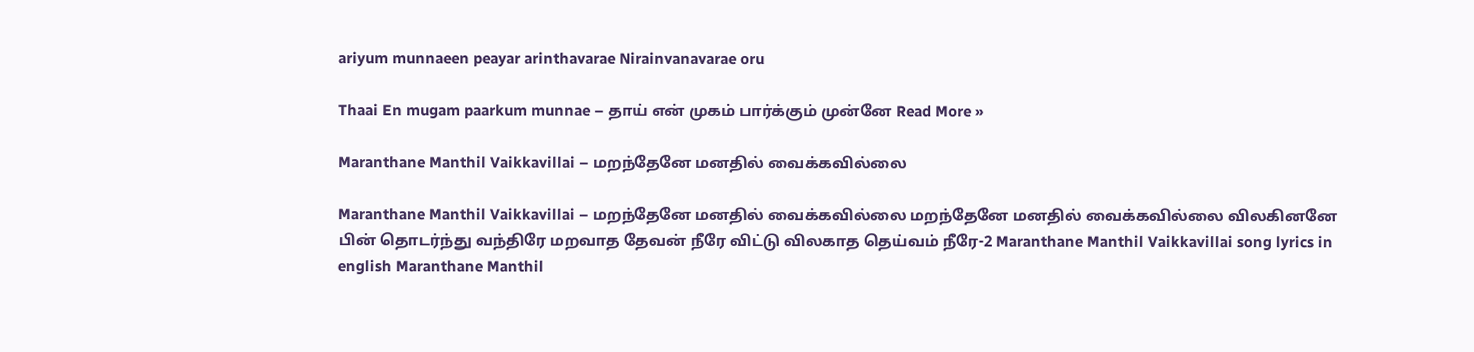ariyum munnaeen peayar arinthavarae Nirainvanavarae oru

Thaai En mugam paarkum munnae – தாய் என் முகம் பார்க்கும் முன்னே Read More »

Maranthane Manthil Vaikkavillai – மறந்தேனே மனதில் வைக்கவில்லை

Maranthane Manthil Vaikkavillai – மறந்தேனே மனதில் வைக்கவில்லை மறந்தேனே மனதில் வைக்கவில்லை விலகினனே பின் தொடர்ந்து வந்திரே மறவாத தேவன் நீரே விட்டு விலகாத தெய்வம் நீரே-2 Maranthane Manthil Vaikkavillai song lyrics in english Maranthane Manthil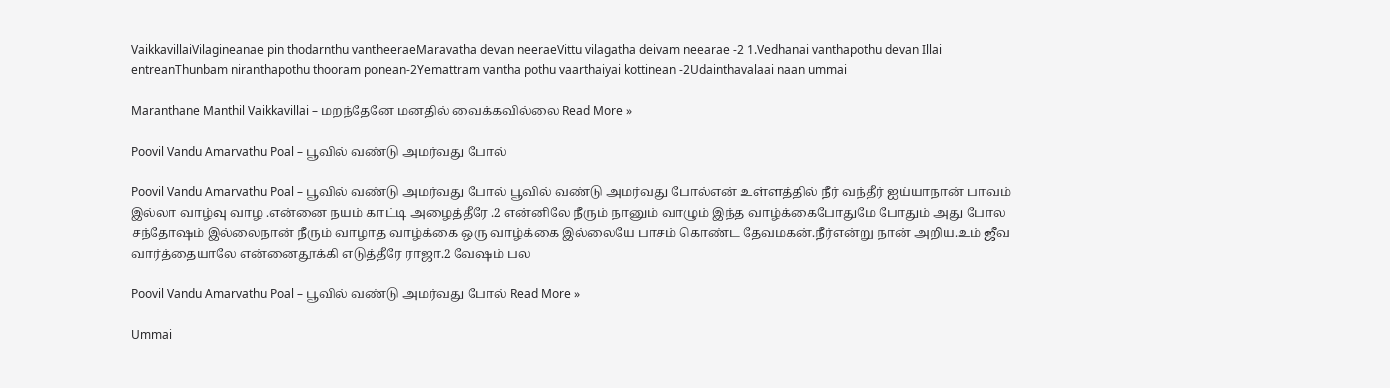VaikkavillaiVilagineanae pin thodarnthu vantheeraeMaravatha devan neeraeVittu vilagatha deivam neearae -2 1.Vedhanai vanthapothu devan Illai entreanThunbam niranthapothu thooram ponean-2Yemattram vantha pothu vaarthaiyai kottinean -2Udainthavalaai naan ummai

Maranthane Manthil Vaikkavillai – மறந்தேனே மனதில் வைக்கவில்லை Read More »

Poovil Vandu Amarvathu Poal – பூவில் வண்டு அமர்வது போல்

Poovil Vandu Amarvathu Poal – பூவில் வண்டு அமர்வது போல் பூவில் வண்டு அமர்வது போல்என் உள்ளத்தில் நீர் வந்தீர் ஐய்யாநான் பாவம் இல்லா வாழ்வு வாழ .என்னை நயம் காட்டி அழைத்தீரே .2 என்னிலே நீரும் நானும் வாழும் இந்த வாழ்க்கைபோதுமே போதும் அது போல சந்தோஷம் இல்லைநான் நீரும் வாழாத வாழ்க்கை ஒரு வாழ்க்கை இல்லையே பாசம் கொண்ட தேவமகன்.நீர்என்று நான் அறிய.உம் ஜீவ வார்த்தையாலே என்னைதூக்கி எடுத்தீரே ராஜா.2 வேஷம் பல

Poovil Vandu Amarvathu Poal – பூவில் வண்டு அமர்வது போல் Read More »

Ummai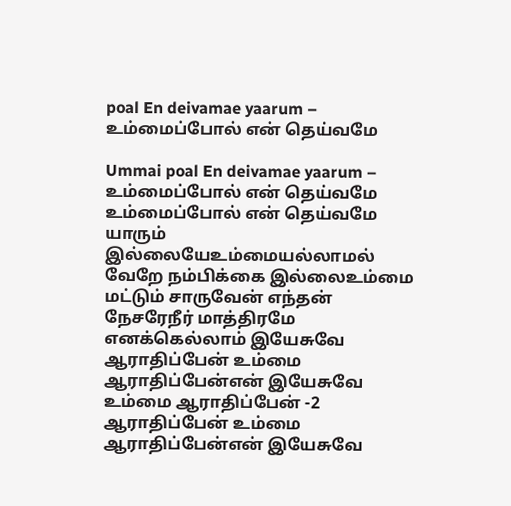poal En deivamae yaarum – உம்மைப்போல் என் தெய்வமே

Ummai poal En deivamae yaarum – உம்மைப்போல் என் தெய்வமே உம்மைப்போல் என் தெய்வமே யாரும் இல்லையேஉம்மையல்லாமல் வேறே நம்பிக்கை இல்லைஉம்மை மட்டும் சாருவேன் எந்தன் நேசரேநீர் மாத்திரமே எனக்கெல்லாம் இயேசுவே ஆராதிப்பேன் உம்மை ஆராதிப்பேன்என் இயேசுவே உம்மை ஆராதிப்பேன் -2 ஆராதிப்பேன் உம்மை ஆராதிப்பேன்என் இயேசுவே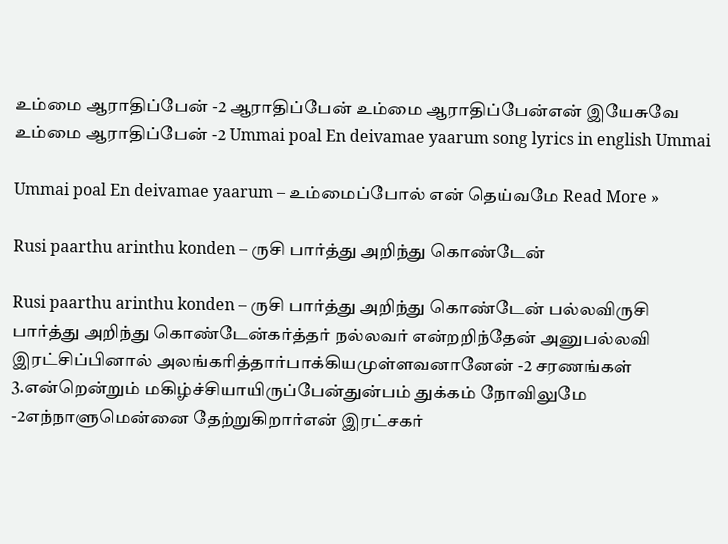உம்மை ஆராதிப்பேன் -2 ஆராதிப்பேன் உம்மை ஆராதிப்பேன்என் இயேசுவே உம்மை ஆராதிப்பேன் -2 Ummai poal En deivamae yaarum song lyrics in english Ummai

Ummai poal En deivamae yaarum – உம்மைப்போல் என் தெய்வமே Read More »

Rusi paarthu arinthu konden – ருசி பார்த்து அறிந்து கொண்டேன்

Rusi paarthu arinthu konden – ருசி பார்த்து அறிந்து கொண்டேன் பல்லவிருசி பார்த்து அறிந்து கொண்டேன்கர்த்தர் நல்லவர் என்றறிந்தேன் அனுபல்லவி இரட்சிப்பினால் அலங்கரித்தார்பாக்கியமுள்ளவனானேன் -2 சரணங்கள் 3.என்றென்றும் மகிழ்ச்சியாயிருப்பேன்துன்பம் துக்கம் நோவிலுமே -2எந்நாளுமென்னை தேற்றுகிறார்என் இரட்சகர்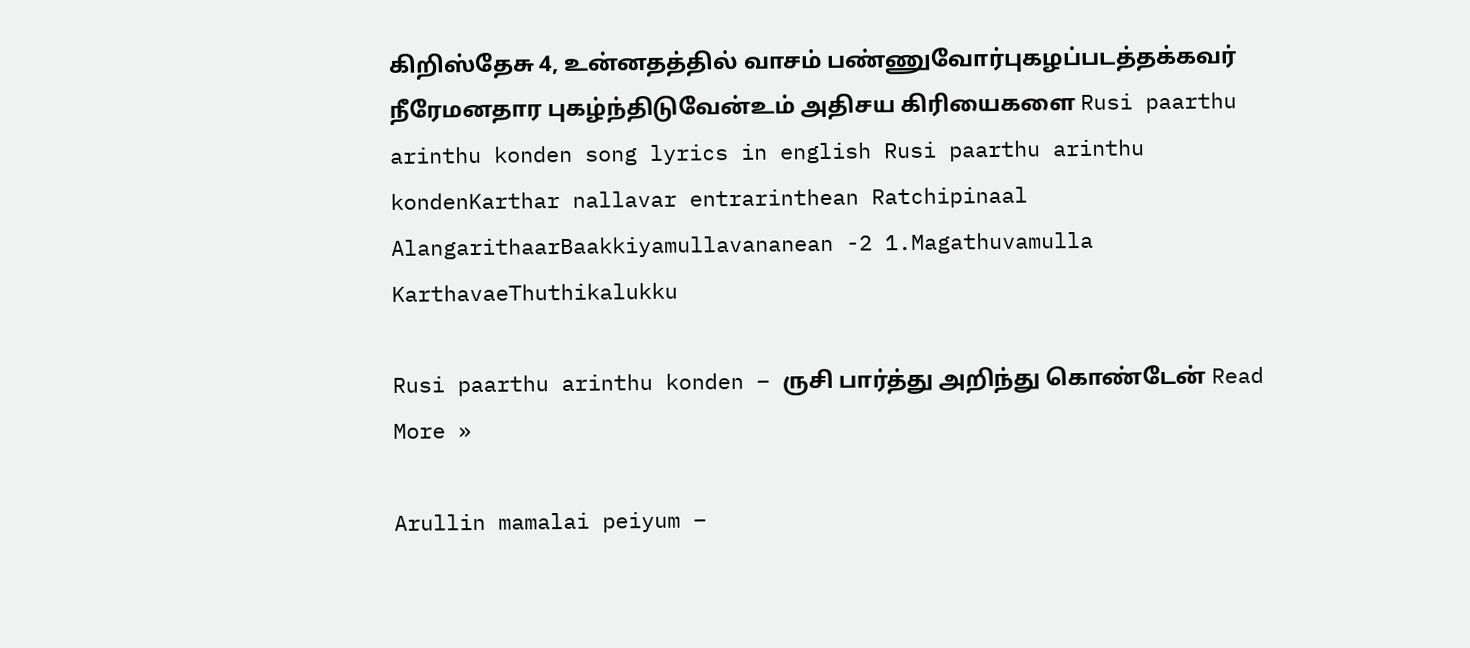கிறிஸ்தேசு 4, உன்னதத்தில் வாசம் பண்ணுவோர்புகழப்படத்தக்கவர் நீரேமனதார புகழ்ந்திடுவேன்உம் அதிசய கிரியைகளை Rusi paarthu arinthu konden song lyrics in english Rusi paarthu arinthu kondenKarthar nallavar entrarinthean Ratchipinaal AlangarithaarBaakkiyamullavananean -2 1.Magathuvamulla KarthavaeThuthikalukku

Rusi paarthu arinthu konden – ருசி பார்த்து அறிந்து கொண்டேன் Read More »

Arullin mamalai peiyum –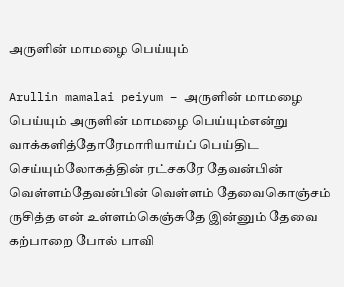அருளின் மாமழை பெய்யும்

Arullin mamalai peiyum – அருளின் மாமழை பெய்யும் அருளின் மாமழை பெய்யும்என்று வாக்களித்தோரேமாரியாய்ப் பெய்திட செய்யும்லோகத்தின் ரட்சகரே தேவன்பின் வெள்ளம்தேவன்பின் வெள்ளம் தேவைகொஞ்சம் ருசித்த என் உள்ளம்கெஞ்சுதே இன்னும் தேவை கற்பாறை போல் பாவி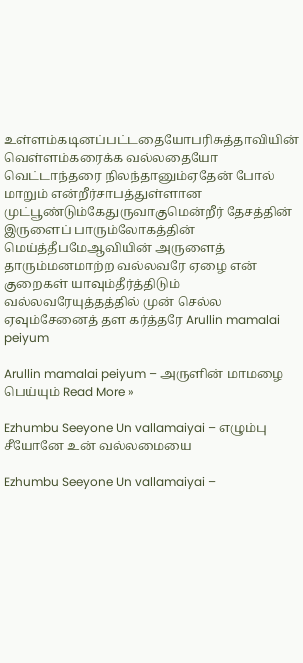உள்ளம்கடினப்பட்டதையோபரிசுத்தாவியின் வெள்ளம்கரைக்க வல்லதையோ வெட்டாந்தரை நிலந்தானும்ஏதேன் போல் மாறும் என்றீர்சாபத்துள்ளான முட்பூண்டும்கேதுருவாகுமென்றீர் தேசத்தின் இருளைப் பாரும்லோகத்தின் மெய்த்தீபமேஆவியின் அருளைத் தாரும்மனமாற்ற வல்லவரே ஏழை என் குறைகள் யாவும்தீர்த்திடும் வல்லவரேயுத்தத்தில் முன் செல்ல ஏவும்சேனைத் தள கர்த்தரே Arullin mamalai peiyum

Arullin mamalai peiyum – அருளின் மாமழை பெய்யும் Read More »

Ezhumbu Seeyone Un vallamaiyai – எழும்பு சீயோனே உன் வல்லமையை

Ezhumbu Seeyone Un vallamaiyai –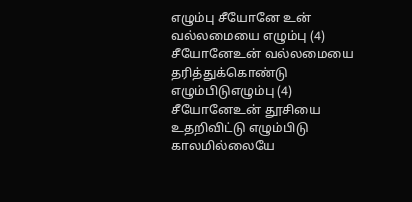எழும்பு சீயோனே உன் வல்லமையை எழும்பு (4) சீயோனேஉன் வல்லமையை தரித்துக்கொண்டு எழும்பிடுஎழும்பு (4) சீயோனேஉன் தூசியை உதறிவிட்டு எழும்பிடு காலமில்லையே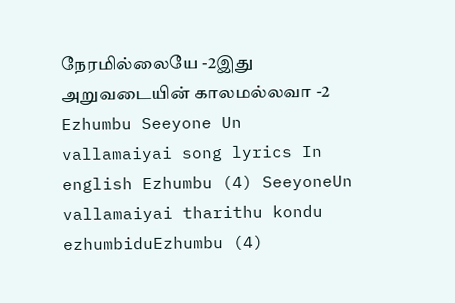நேரமில்லையே -2இது அறுவடையின் காலமல்லவா -2 Ezhumbu Seeyone Un vallamaiyai song lyrics In english Ezhumbu (4) SeeyoneUn vallamaiyai tharithu kondu ezhumbiduEzhumbu (4)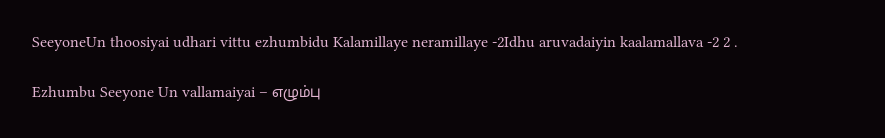SeeyoneUn thoosiyai udhari vittu ezhumbidu Kalamillaye neramillaye -2Idhu aruvadaiyin kaalamallava -2 2 .

Ezhumbu Seeyone Un vallamaiyai – எழும்பு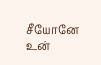சீயோனே உன்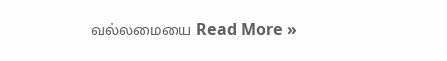வல்லமையை Read More »